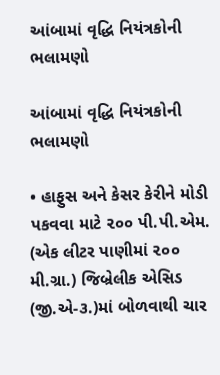આંબામાં વૃદ્ધિ નિયંત્રકોની ભલામણો

આંબામાં વૃદ્ધિ નિયંત્રકોની ભલામણો

• હાફુસ અને કેસર કેરીને મોડી પકવવા માટે ૨૦૦ પી.પી.એમ. (એક લીટર પાણીમાં ૨૦૦ મી.ગ્રા.) જિબ્રેલીક એસિડ (જી.એ-૩.)માં બોળવાથી ચાર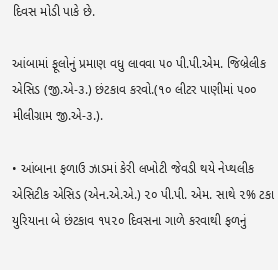દિવસ મોડી પાકે છે.

આંબામાં ફૂલોનું પ્રમાણ વધુ લાવવા ૫૦ પી.પી.એમ. જિબ્રેલીક એસિડ (જી.એ-૩.) છંટકાવ કરવો.(૧૦ લીટર પાણીમાં ૫૦૦ મીલીગ્રામ જી.એ-૩.).

• આંબાના ફળાઉ ઝાડમાં કેરી લખોટી જેવડી થયે નેપ્થલીક એસિટીક એસિડ (એન.એ.એ.) ૨૦ પી.પી. એમ. સાથે ૨% ટકા યુરિયાના બે છંટકાવ ૧૫૨૦ દિવસના ગાળે કરવાથી ફળનું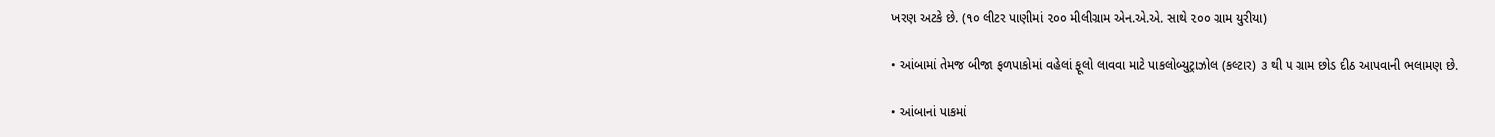ખરણ અટકે છે. (૧૦ લીટર પાણીમાં ૨૦૦ મીલીગ્રામ એન.એ.એ. સાથે ૨૦૦ ગ્રામ યુરીયા)

• આંબામાં તેમજ બીજા ફળપાકોમાં વહેલાં ફૂલો લાવવા માટે પાકલોબ્યુટ્રાઝોલ (કલ્ટાર) ૩ થી ૫ ગ્રામ છોડ દીઠ આપવાની ભલામણ છે.

• આંબાનાં પાકમાં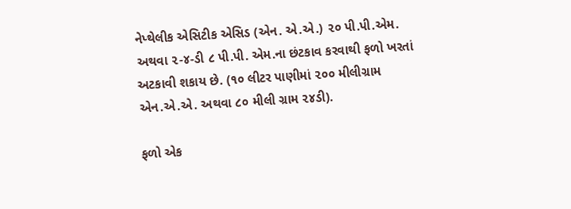નેપ્થેલીક એસિટીક એસિડ (એન. એ.એ.) ૨૦ પી.પી.એમ. અથવા ૨-૪-ડી ૮ પી.પી. એમ.ના છંટકાવ કરવાથી ફળો ખરતાં અટકાવી શકાય છે. (૧૦ લીટર પાણીમાં ૨૦૦ મીલીગ્રામ એન.એ.એ. અથવા ૮૦ મીલી ગ્રામ ૨૪ડી).

ફળો એક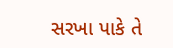સરખા પાકે તે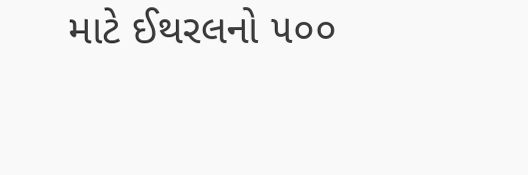માટે ઈથરલનો ૫૦૦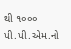થી ૧૦૦૦ પી.પી.એમ.નો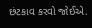છંટકાવ કરવો જોઈએ.